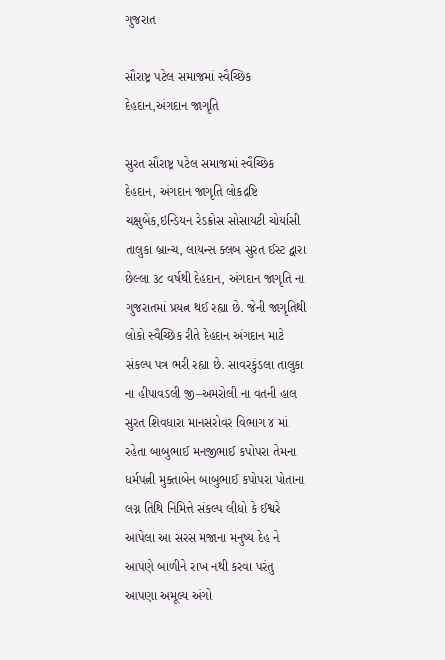ગુજરાત

સૌરાષ્ટ્ર પટેલ સમાજમાં સ્વૈચ્છિક દેહદાન,અંગદાન જાગૃતિ

સુરત સૌરાષ્ટ્ર પટેલ સમાજમાં સ્વૈચ્છિક દેહદાન, અંગદાન જાગૃતિ લોકદ્રષ્ટિ ચક્ષુબેંક,ઇન્ડિયન રેડક્રોસ સોસાયટી ચોર્યાસી તાલુકા બ્રાન્ચ, લાયન્સ ક્લબ સુરત ઈસ્ટ દ્વારા છેલ્લા ૩૮ વર્ષથી દેહદાન, અંગદાન જાગૃતિ ના ગુજરાતમાં પ્રયત્ન થઈ રહ્યા છે. જેની જાગૃતિથી લોકો સ્વૈચ્છિક રીતે દેહદાન અંગદાન માટે સંકલ્પ પત્ર ભરી રહ્યા છે. સાવરકુંડલા તાલુકા ના હીપાવડલી જી–અમરોલી ના વતની હાલ સુરત શિવધારા માનસરોવર વિભાગ ૪ માં રહેતા બાબુભાઈ મનજીભાઈ કપોપરા તેમના ધર્મપત્ની મુક્તાબેન બાબુભાઈ કપોપરા પોતાના લગ્ન તિથિ નિમિત્તે સંકલ્પ લીધો કે ઈશ્વરે આપેલા આ સરસ મજાના મનુષ્ય દેહ ને આપણે બાળીને રાખ નથી કરવા પરંતુ આપણા અમૂલ્ય અંગો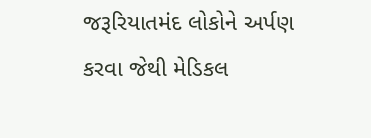જરૂરિયાતમંદ લોકોને અર્પણ કરવા જેથી મેડિકલ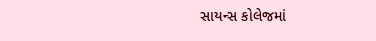સાયન્સ કોલેજમાં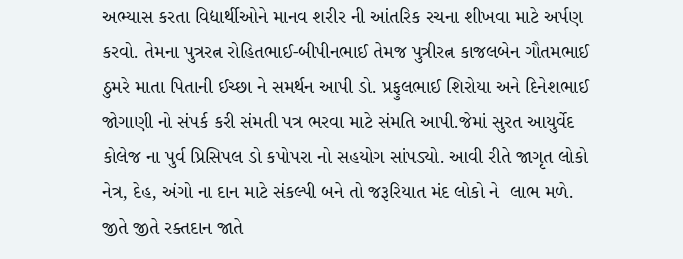અભ્યાસ કરતા વિદ્યાર્થીઓને માનવ શરીર ની આંતરિક રચના શીખવા માટે અર્પણ કરવો. તેમના પુત્રરત્ન રોહિતભાઈ-બીપીનભાઈ તેમજ પુત્રીરત્ન કાજલબેન ગૌતમભાઈ ઠુમરે માતા પિતાની ઈચ્છા ને સમર્થન આપી ડો. પ્રફુલભાઈ શિરોયા અને દિનેશભાઈ  જોગાણી નો સંપર્ક કરી સંમતી પત્ર ભરવા માટે સંમતિ આપી.જેમાં સુરત આયુર્વેદ કોલેજ ના પુર્વ પ્રિસિપલ ડો કપોપરા નો સહયોગ સાંપડ્યો. આવી રીતે જાગૃત લોકો નેત્ર, દેહ, અંગો ના દાન માટે સંકલ્પી બને તો જરૂરિયાત મંદ લોકો ને  લાભ મળે. જીતે જીતે રક્તદાન જાતે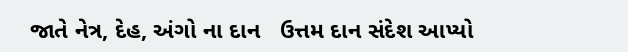જાતે નેત્ર, દેહ, અંગો ના દાન   ઉત્તમ દાન સંદેશ આપ્યો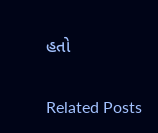હતો

Related Posts